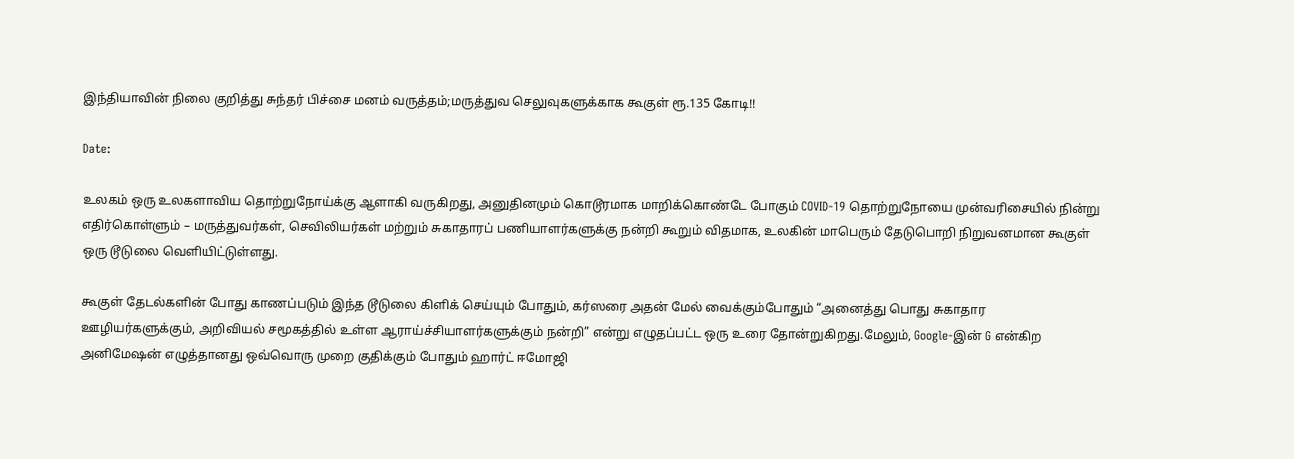இந்தியாவின் நிலை குறித்து சுந்தர் பிச்சை மனம் வருத்தம்;மருத்துவ செலுவுகளுக்காக கூகுள் ரூ.135 கோடி!!

Date:

உலகம் ஒரு உலகளாவிய தொற்றுநோய்க்கு ஆளாகி வருகிறது, அனுதினமும் கொடூரமாக மாறிக்கொண்டே போகும் COVID-19 தொற்றுநோயை முன்வரிசையில் நின்று எதிர்கொள்ளும் – மருத்துவர்கள், செவிலியர்கள் மற்றும் சுகாதாரப் பணியாளர்களுக்கு நன்றி கூறும் விதமாக, உலகின் மாபெரும் தேடுபொறி நிறுவனமான கூகுள் ஒரு டூடுலை வெளியிட்டுள்ளது.

கூகுள் தேடல்களின் போது காணப்படும் இந்த டூடுலை கிளிக் செய்யும் போதும், கர்ஸரை அதன் மேல் வைக்கும்போதும் “அனைத்து பொது சுகாதார ஊழியர்களுக்கும், அறிவியல் சமூகத்தில் உள்ள ஆராய்ச்சியாளர்களுக்கும் நன்றி” என்று எழுதப்பட்ட ஒரு உரை தோன்றுகிறது.மேலும், Google-இன் G என்கிற அனிமேஷன் எழுத்தானது ஒவ்வொரு முறை குதிக்கும் போதும் ஹார்ட் ஈமோஜி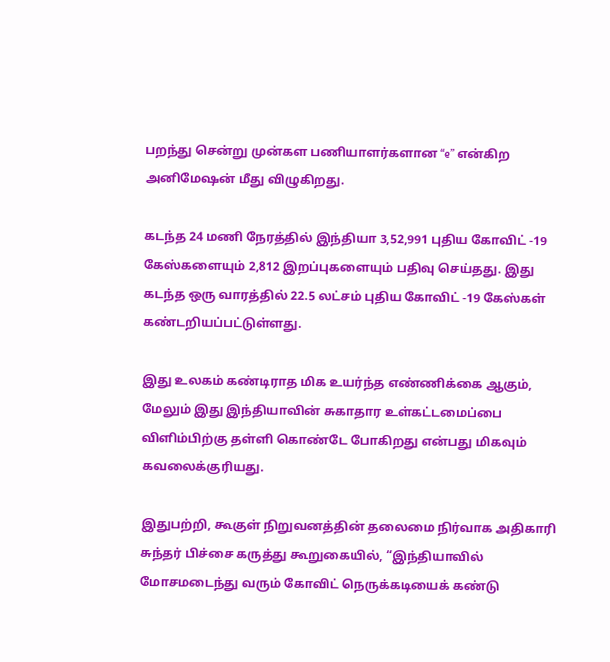பறந்து சென்று முன்கள பணியாளர்களான “e” என்கிற அனிமேஷன் மீது விழுகிறது.

கடந்த 24 மணி நேரத்தில் இந்தியா 3,52,991 புதிய கோவிட் -19 கேஸ்களையும் 2,812 இறப்புகளையும் பதிவு செய்தது. இது கடந்த ஒரு வாரத்தில் 22.5 லட்சம் புதிய கோவிட் -19 கேஸ்கள் கண்டறியப்பட்டுள்ளது.

இது உலகம் கண்டிராத மிக உயர்ந்த எண்ணிக்கை ஆகும், மேலும் இது இந்தியாவின் சுகாதார உள்கட்டமைப்பை விளிம்பிற்கு தள்ளி கொண்டே போகிறது என்பது மிகவும் கவலைக்குரியது.

இதுபற்றி, கூகுள் நிறுவனத்தின் தலைமை நிர்வாக அதிகாரி சுந்தர் பிச்சை கருத்து கூறுகையில், “இந்தியாவில் மோசமடைந்து வரும் கோவிட் நெருக்கடியைக் கண்டு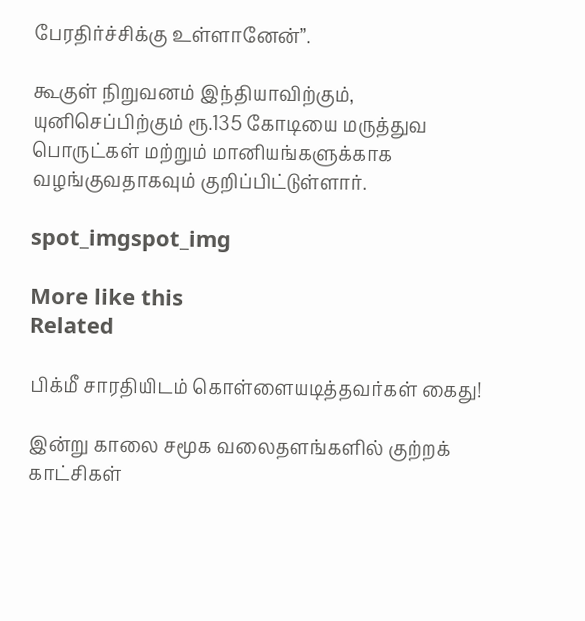பேரதிர்ச்சிக்கு உள்ளானேன்”.

கூகுள் நிறுவனம் இந்தியாவிற்கும், யுனிசெப்பிற்கும் ரூ.135 கோடியை மருத்துவ பொருட்கள் மற்றும் மானியங்களுக்காக வழங்குவதாகவும் குறிப்பிட்டுள்ளார்.

spot_imgspot_img

More like this
Related

பிக்மீ சாரதியிடம் கொள்ளையடித்தவர்கள் கைது!

இன்று காலை சமூக வலைதளங்களில் குற்றக் காட்சிகள்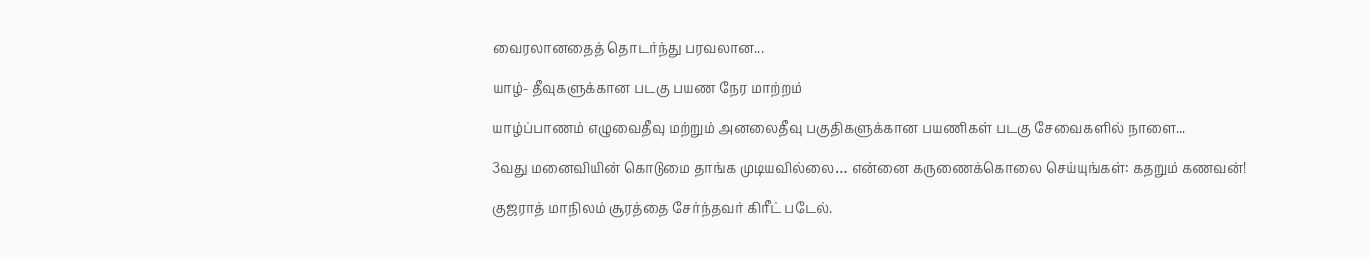வைரலானதைத் தொடர்ந்து பரவலான...

யாழ்- தீவுகளுக்கான படகு பயண நேர மாற்றம்

யாழ்ப்பாணம் எழுவைதீவு மற்றும் அனலைதீவு பகுதிகளுக்கான பயணிகள் படகு சேவைகளில் நாளை...

3வது மனைவியின் கொடுமை தாங்க முடியவில்லை… என்னை கருணைக்கொலை செய்யுங்கள்: கதறும் கணவன்!

குஜராத் மாநிலம் சூரத்தை சேர்ந்தவர் கிரீட் படேல்.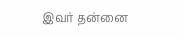இவர் தன்னை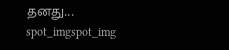தனது...
spot_imgspot_img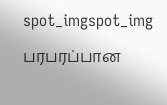spot_imgspot_img

பரபரப்பான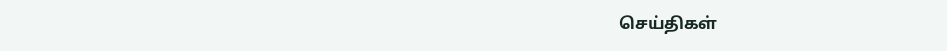செய்திகள்